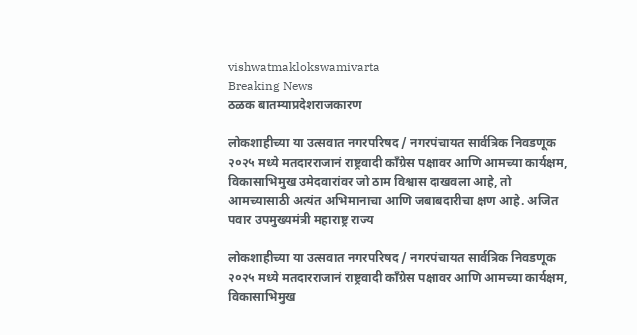vishwatmaklokswamivarta
Breaking News
ठळक बातम्याप्रदेशराजकारण

लोकशाहीच्या या उत्सवात नगरपरिषद / नगरपंचायत सार्वत्रिक निवडणूक २०२५ मध्ये मतदारराजानं राष्ट्रवादी काँग्रेस पक्षावर आणि आमच्या कार्यक्षम, विकासाभिमुख उमेदवारांवर जो ठाम विश्वास दाखवला आहे, तो आमच्यासाठी अत्यंत अभिमानाचा आणि जबाबदारीचा क्षण आहे. अजित पवार उपमुख्यमंत्री महाराष्ट्र राज्य

लोकशाहीच्या या उत्सवात नगरपरिषद / नगरपंचायत सार्वत्रिक निवडणूक २०२५ मध्ये मतदारराजानं राष्ट्रवादी काँग्रेस पक्षावर आणि आमच्या कार्यक्षम, विकासाभिमुख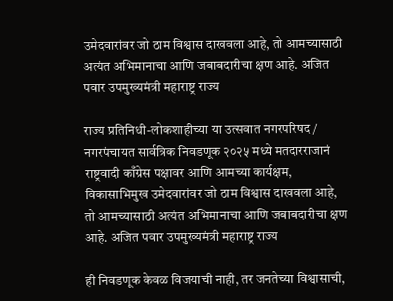उमेदवारांवर जो ठाम विश्वास दाखवला आहे, तो आमच्यासाठी अत्यंत अभिमानाचा आणि जबाबदारीचा क्षण आहे. अजित पवार उपमुख्यमंत्री महाराष्ट्र राज्य

राज्य प्रतिनिधी-लोकशाहीच्या या उत्सवात नगरपरिषद / नगरपंचायत सार्वत्रिक निवडणूक २०२५ मध्ये मतदारराजानं राष्ट्रवादी काँग्रेस पक्षावर आणि आमच्या कार्यक्षम, विकासाभिमुख उमेदवारांवर जो ठाम विश्वास दाखवला आहे, तो आमच्यासाठी अत्यंत अभिमानाचा आणि जबाबदारीचा क्षण आहे. अजित पवार उपमुख्यमंत्री महाराष्ट्र राज्य

ही निवडणूक केवळ विजयाची नाही, तर जनतेच्या विश्वासाची,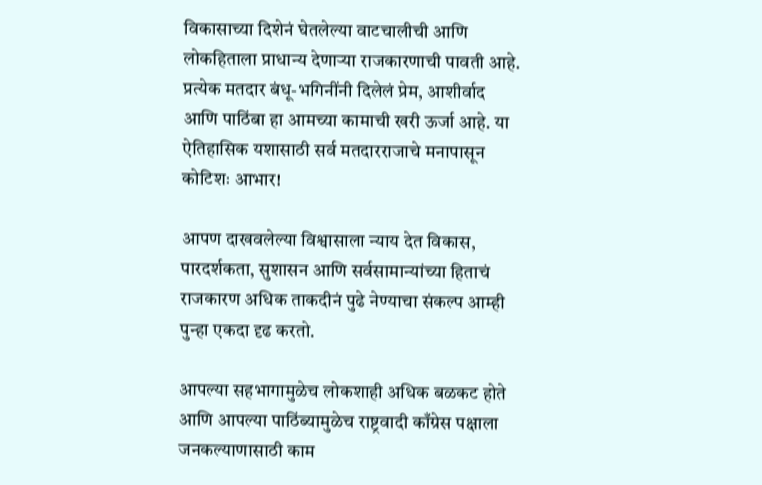विकासाच्या दिशेनं घेतलेल्या वाटचालीची आणि लोकहिताला प्राधान्य देणाऱ्या राजकारणाची पावती आहे. प्रत्येक मतदार बंधू-भगिनींनी दिलेलं प्रेम, आशीर्वाद आणि पाठिंबा हा आमच्या कामाची खरी ऊर्जा आहे. या ऐतिहासिक यशासाठी सर्व मतदारराजाचे मनापासून कोटिशः आभार!

आपण दाखवलेल्या विश्वासाला न्याय देत विकास, पारदर्शकता, सुशासन आणि सर्वसामान्यांच्या हिताचं राजकारण अधिक ताकदीनं पुढे नेण्याचा संकल्प आम्ही पुन्हा एकदा दृढ करतो.

आपल्या सहभागामुळेच लोकशाही अधिक बळकट होते आणि आपल्या पाठिंब्यामुळेच राष्ट्रवादी काँग्रेस पक्षाला जनकल्याणासाठी काम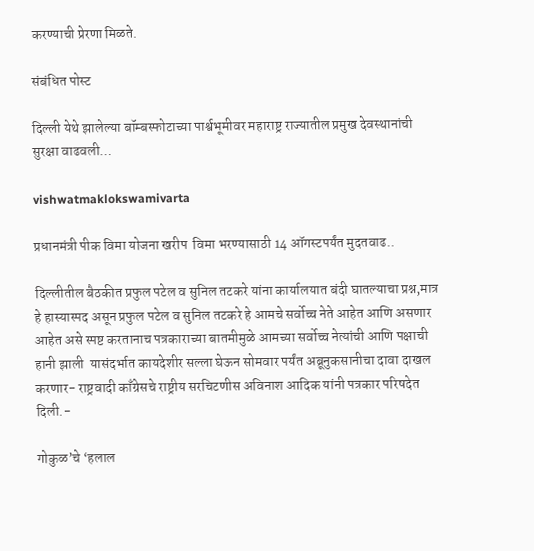करण्याची प्रेरणा मिळते.

संबंधित पोस्ट

दिल्ली येथे झालेल्या बॉम्बस्फोटाच्या पार्श्वभूमीवर महाराष्ट्र राज्यातील प्रमुख देवस्थानांची सुरक्षा वाढवली…

vishwatmaklokswamivarta

प्रधानमंत्री पीक विमा योजना खरीप  विमा भरण्यासाठी 14 ऑगस्टपर्यंत मुदतवाढ..

दिल्लीतील बैठकीत प्रफुल पटेल व सुनिल तटकरे यांना कार्यालयात बंदी घातल्याचा प्रश्न,मात्र हे हास्यास्पद असून प्रफुल पटेल व सुनिल तटकरे हे आमचे सर्वोच्च नेते आहेत आणि असणार आहेत असे स्पष्ट करतानाच पत्रकाराच्या बातमीमुळे आमच्या सर्वोच्च नेत्यांची आणि पक्षाची हानी झाली  यासंदर्भात कायदेशीर सल्ला घेऊन सोमवार पर्यंत अब्रूनुकसानीचा दावा दाखल करणार- राष्ट्रवादी काँग्रेसचे राष्ट्रीय सरचिटणीस अविनाश आदिक यांनी पत्रकार परिषदेत दिली.-

गोकुळ’चे ‘हलाल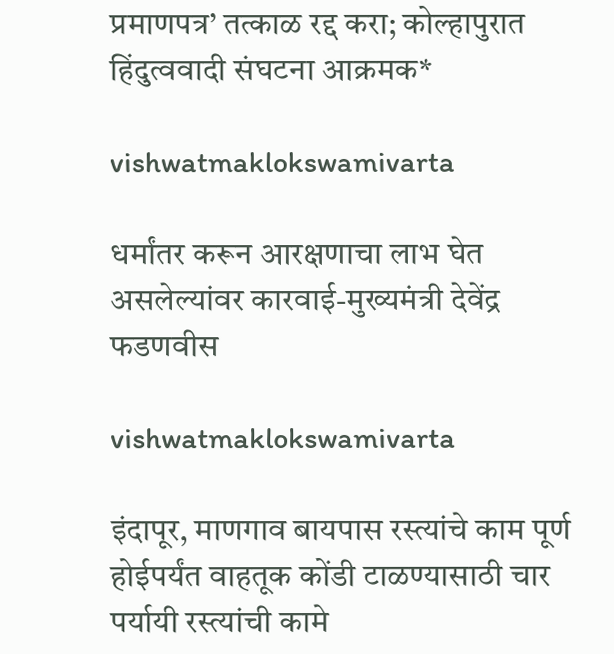प्रमाणपत्र’ तत्काळ रद्द करा; कोल्हापुरात हिंदुत्ववादी संघटना आक्रमक*

vishwatmaklokswamivarta

धर्मांतर करून आरक्षणाचा लाभ घेत असलेल्यांवर कारवाई-मुख्यमंत्री देवेंद्र फडणवीस

vishwatmaklokswamivarta

इंदापूर, माणगाव बायपास रस्त्यांचे काम पूर्ण होईपर्यंत वाहतूक कोंडी टाळण्यासाठी चार पर्यायी रस्त्यांची कामे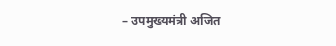– उपमुख्यमंत्री अजित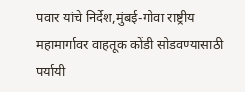पवार यांचे निर्देश,मुंबई-गोवा राष्ट्रीय महामार्गावर वाहतूक कोंडी सोडवण्यासाठी पर्यायी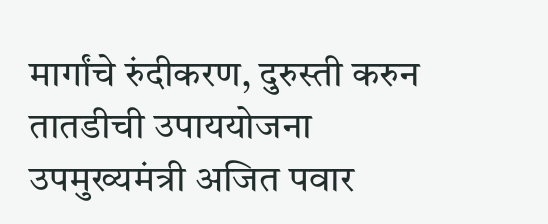मार्गांचे रुंदीकरण, दुरुस्ती करुन तातडीची उपाययोजना उपमुख्यमंत्री अजित पवार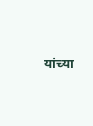यांच्या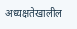अध्यक्षतेखालील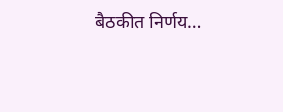बैठकीत निर्णय…